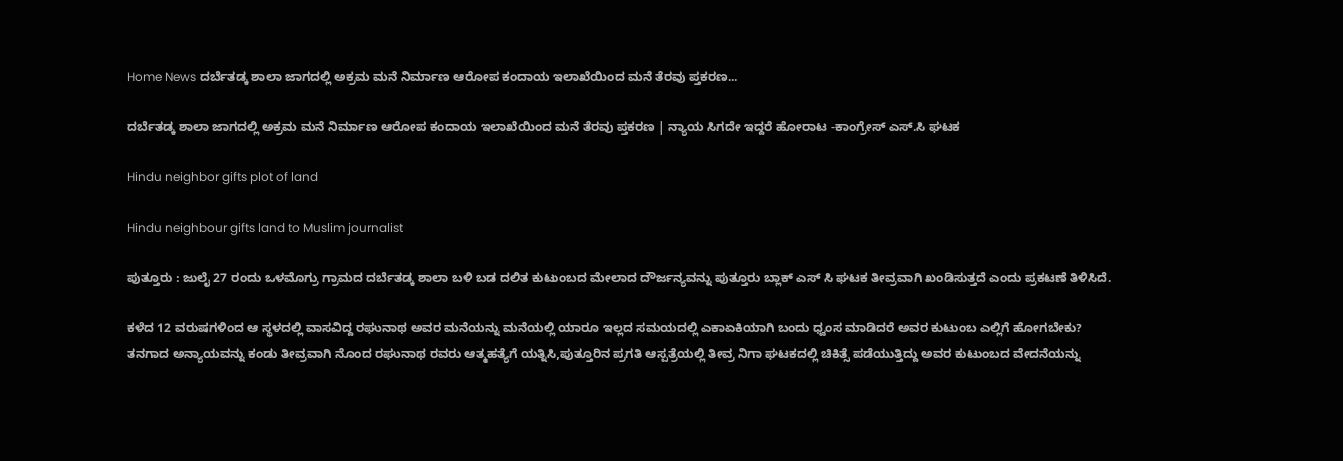Home News ದರ್ಬೆತಡ್ಕ ಶಾಲಾ ಜಾಗದಲ್ಲಿ ಅಕ್ರಮ ಮನೆ ನಿರ್ಮಾಣ ಆರೋಪ ಕಂದಾಯ ಇಲಾಖೆಯಿಂದ ಮನೆ ತೆರವು ಪ್ತಕರಣ...

ದರ್ಬೆತಡ್ಕ ಶಾಲಾ ಜಾಗದಲ್ಲಿ ಅಕ್ರಮ ಮನೆ ನಿರ್ಮಾಣ ಆರೋಪ ಕಂದಾಯ ಇಲಾಖೆಯಿಂದ ಮನೆ ತೆರವು ಪ್ತಕರಣ | ನ್ಯಾಯ ಸಿಗದೇ ಇದ್ದರೆ ಹೋರಾಟ -ಕಾಂಗ್ರೇಸ್ ಎಸ್.ಸಿ ಘಟಕ

Hindu neighbor gifts plot of land

Hindu neighbour gifts land to Muslim journalist

ಪುತ್ತೂರು : ಜುಲೈ 27 ರಂದು ಒಳಮೊಗ್ರು ಗ್ರಾಮದ ದರ್ಬೆತಡ್ಕ ಶಾಲಾ ಬಳಿ ಬಡ ದಲಿತ ಕುಟುಂಬದ ಮೇಲಾದ ದೌರ್ಜನ್ಯವನ್ನು ಪುತ್ತೂರು ಬ್ಲಾಕ್ ಎಸ್ ಸಿ ಘಟಕ ತೀವ್ರವಾಗಿ ಖಂಡಿಸುತ್ತದೆ ಎಂದು ಪ್ರಕಟಣೆ ತಿಳಿಸಿದೆ.

ಕಳೆದ 12 ವರುಷಗಳಿಂದ ಆ ಸ್ಥಳದಲ್ಲಿ ವಾಸವಿದ್ದ ರಘುನಾಥ ಅವರ ಮನೆಯನ್ನು ಮನೆಯಲ್ಲಿ ಯಾರೂ ಇಲ್ಲದ ಸಮಯದಲ್ಲಿ ಎಕಾಏಕಿಯಾಗಿ ಬಂದು ಧ್ವಂಸ ಮಾಡಿದರೆ ಅವರ ಕುಟುಂಬ ಎಲ್ಲಿಗೆ ಹೋಗಬೇಕು?
ತನಗಾದ ಅನ್ಯಾಯವನ್ನು ಕಂಡು ತೀವ್ರವಾಗಿ ನೊಂದ ರಘುನಾಥ ರವರು ಆತ್ಮಹತ್ಯೆಗೆ ಯತ್ನಿಸಿ,ಪುತ್ತೂರಿನ ಪ್ರಗತಿ ಆಸ್ಪತ್ರೆಯಲ್ಲಿ ತೀವ್ರ ನಿಗಾ ಘಟಕದಲ್ಲಿ ಚಿಕಿತ್ಸೆ ಪಡೆಯುತ್ತಿದ್ದು ಅವರ ಕುಟುಂಬದ ವೇದನೆಯನ್ನು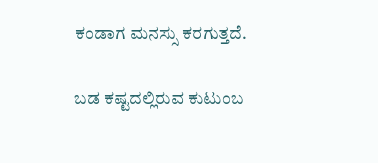ಕಂಡಾಗ ಮನಸ್ಸು ಕರಗುತ್ತದೆ.

ಬಡ ಕಷ್ಟದಲ್ಲಿರುವ ಕುಟುಂಬ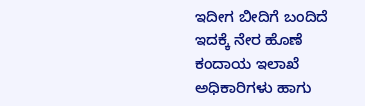ಇದೀಗ ಬೀದಿಗೆ ಬಂದಿದೆ ಇದಕ್ಕೆ ನೇರ ಹೊಣೆ ಕಂದಾಯ ಇಲಾಖೆ ಅಧಿಕಾರಿಗಳು ಹಾಗು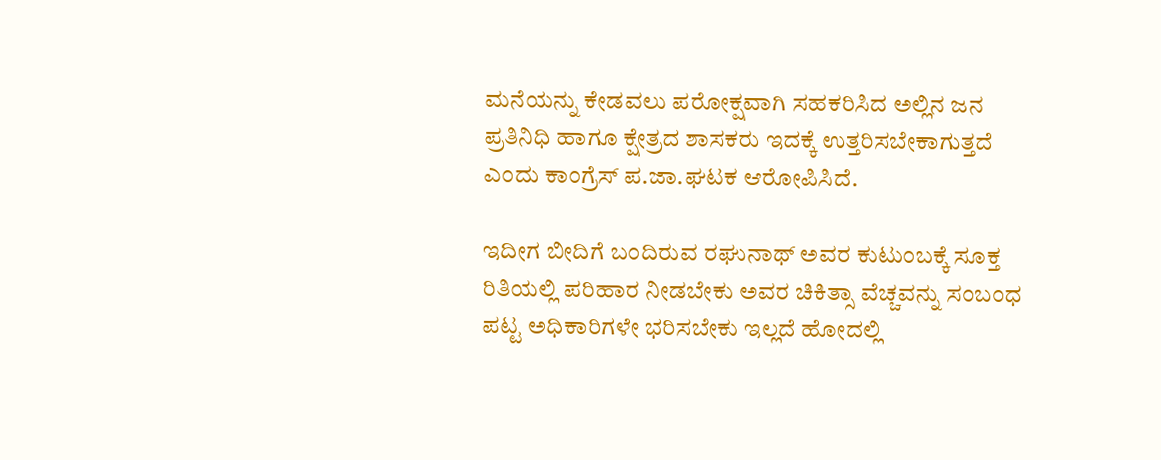ಮನೆಯನ್ನು ಕೇಡವಲು ಪರೋಕ್ಷವಾಗಿ ಸಹಕರಿಸಿದ ಅಲ್ಲಿನ ಜನ ಪ್ರತಿನಿಧಿ ಹಾಗೂ ಕ್ಷೇತ್ರದ ಶಾಸಕರು ಇದಕ್ಕೆ ಉತ್ತರಿಸಬೇಕಾಗುತ್ತದೆ ಎಂದು ಕಾಂಗ್ರೆಸ್ ಪ.ಜಾ.ಘಟಕ ಆರೋಪಿಸಿದೆ.

ಇದೀಗ ಬೀದಿಗೆ ಬಂದಿರುವ ರಘುನಾಥ್ ಅವರ ಕುಟುಂಬಕ್ಕೆ ಸೂಕ್ತ ರಿತಿಯಲ್ಲಿ ಪರಿಹಾರ ನೀಡಬೇಕು ಅವರ ಚಿಕಿತ್ಸಾ ವೆಚ್ಚವನ್ನು ಸಂಬಂಧ ಪಟ್ಟ ಅಧಿಕಾರಿಗಳೇ ಭರಿಸಬೇಕು ಇಲ್ಲದೆ ಹೋದಲ್ಲಿ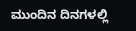ಮುಂದಿನ ದಿನಗಳಲ್ಲಿ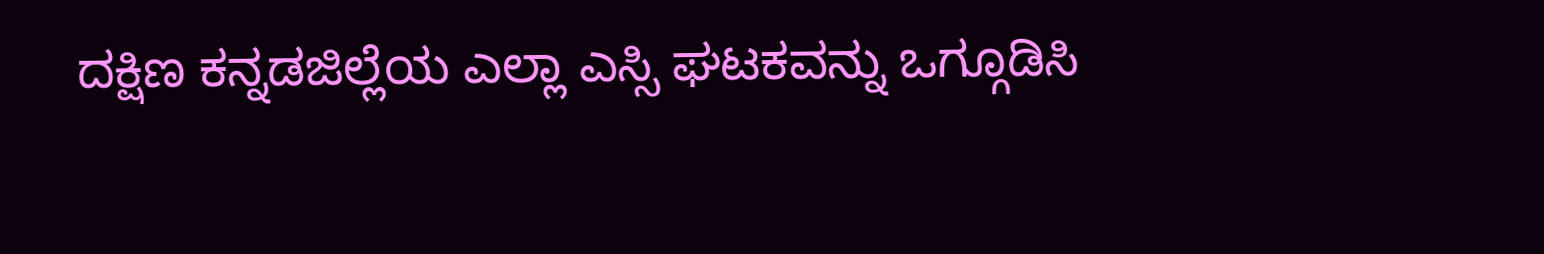ದಕ್ಷಿಣ ಕನ್ನಡಜಿಲ್ಲೆಯ ಎಲ್ಲಾ ಎಸ್ಸಿ ಘಟಕವನ್ನು ಒಗ್ಗೂಡಿಸಿ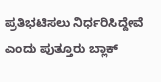ಪ್ರತಿಭಟಿಸಲು ನಿರ್ಧರಿಸಿದ್ದೇವೆ ಎಂದು ಪುತ್ತೂರು ಬ್ಲಾಕ್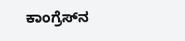ಕಾಂಗ್ರೆಸ್‌ನ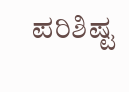ಪರಿಶಿಷ್ಟ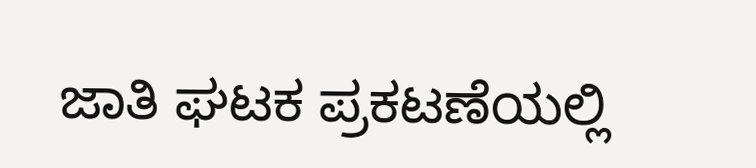ಜಾತಿ ಘಟಕ ಪ್ರಕಟಣೆಯಲ್ಲಿ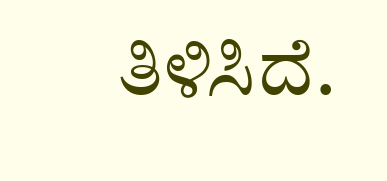ತಿಳಿಸಿದೆ.